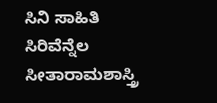ಸಿನಿ ಸಾಹಿತಿ ಸಿರಿವೆನ್ನೆಲ ಸೀತಾರಾಮಶಾಸ್ತ್ರಿ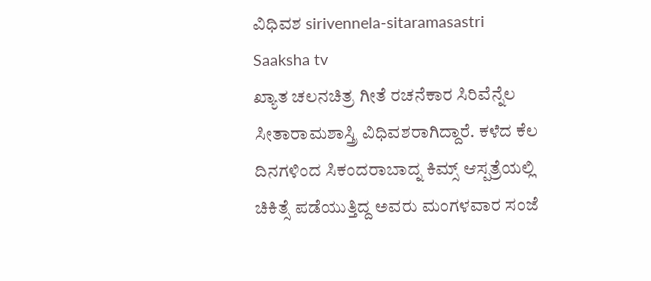ವಿಧಿವಶ sirivennela-sitaramasastri Saaksha tv
ಖ್ಯಾತ ಚಲನಚಿತ್ರ ಗೀತೆ ರಚನೆಕಾರ ಸಿರಿವೆನ್ನೆಲ ಸೀತಾರಾಮಶಾಸ್ತ್ರಿ ವಿಧಿವಶರಾಗಿದ್ದಾರೆ. ಕಳೆದ ಕೆಲ ದಿನಗಳಿಂದ ಸಿಕಂದರಾಬಾದ್ನ ಕಿಮ್ಸ್ ಆಸ್ಪತ್ರೆಯಲ್ಲಿ ಚಿಕಿತ್ಸೆ ಪಡೆಯುತ್ತಿದ್ದ ಅವರು ಮಂಗಳವಾರ ಸಂಜೆ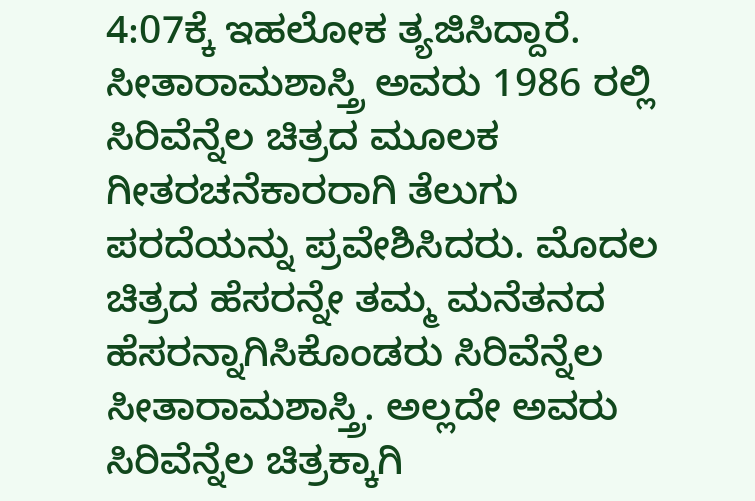4:07ಕ್ಕೆ ಇಹಲೋಕ ತ್ಯಜಿಸಿದ್ದಾರೆ.
ಸೀತಾರಾಮಶಾಸ್ತ್ರಿ ಅವರು 1986 ರಲ್ಲಿ ಸಿರಿವೆನ್ನೆಲ ಚಿತ್ರದ ಮೂಲಕ ಗೀತರಚನೆಕಾರರಾಗಿ ತೆಲುಗು ಪರದೆಯನ್ನು ಪ್ರವೇಶಿಸಿದರು. ಮೊದಲ ಚಿತ್ರದ ಹೆಸರನ್ನೇ ತಮ್ಮ ಮನೆತನದ ಹೆಸರನ್ನಾಗಿಸಿಕೊಂಡರು ಸಿರಿವೆನ್ನೆಲ ಸೀತಾರಾಮಶಾಸ್ತ್ರಿ. ಅಲ್ಲದೇ ಅವರು ಸಿರಿವೆನ್ನೆಲ ಚಿತ್ರಕ್ಕಾಗಿ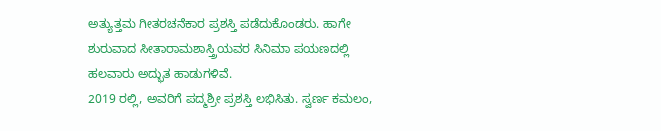ಅತ್ಯುತ್ತಮ ಗೀತರಚನೆಕಾರ ಪ್ರಶಸ್ತಿ ಪಡೆದುಕೊಂಡರು. ಹಾಗೇ ಶುರುವಾದ ಸೀತಾರಾಮಶಾಸ್ತ್ರಿಯವರ ಸಿನಿಮಾ ಪಯಣದಲ್ಲಿ ಹಲವಾರು ಅದ್ಭುತ ಹಾಡುಗಳಿವೆ.
2019 ರಲ್ಲಿ, ಅವರಿಗೆ ಪದ್ಮಶ್ರೀ ಪ್ರಶಸ್ತಿ ಲಭಿಸಿತು. ಸ್ವರ್ಣ ಕಮಲಂ,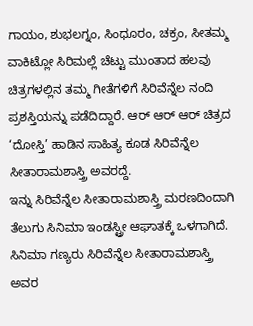ಗಾಯಂ, ಶುಭಲಗ್ನಂ, ಸಿಂಧೂರಂ, ಚಕ್ರಂ, ಸೀತಮ್ಮ ವಾಕಿಟ್ಲೋ ಸಿರಿಮಲ್ಲೆ ಚೆಟ್ಟು ಮುಂತಾದ ಹಲವು ಚಿತ್ರಗಳಲ್ಲಿನ ತಮ್ಮ ಗೀತೆಗಳಿಗೆ ಸಿರಿವೆನ್ನೆಲ ನಂದಿ ಪ್ರಶಸ್ತಿಯನ್ನು ಪಡೆದಿದ್ದಾರೆ. ಆರ್ ಆರ್ ಆರ್ ಚಿತ್ರದ ‘ದೋಸ್ತಿ’ ಹಾಡಿನ ಸಾಹಿತ್ಯ ಕೂಡ ಸಿರಿವೆನ್ನೆಲ ಸೀತಾರಾಮಶಾಸ್ತ್ರಿ ಅವರದ್ದೆ.
ಇನ್ನು ಸಿರಿವೆನ್ನೆಲ ಸೀತಾರಾಮಶಾಸ್ತ್ರಿ ಮರಣದಿಂದಾಗಿ ತೆಲುಗು ಸಿನಿಮಾ ಇಂಡಸ್ಟ್ರೀ ಆಘಾತಕ್ಕೆ ಒಳಗಾಗಿದೆ. ಸಿನಿಮಾ ಗಣ್ಯರು ಸಿರಿವೆನ್ನೆಲ ಸೀತಾರಾಮಶಾಸ್ತ್ರಿ ಅವರ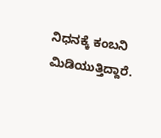ನಿಧನಕ್ಕೆ ಕಂಬನಿ ಮಿಡಿಯುತ್ತಿದ್ದಾರೆ.